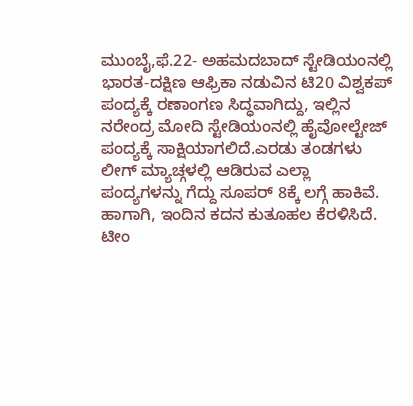ಮುಂಬೈ,ಫೆ.22- ಅಹಮದಬಾದ್ ಸ್ಟೇಡಿಯಂನಲ್ಲಿ ಭಾರತ-ದಕ್ಷಿಣ ಆಫ್ರಿಕಾ ನಡುವಿನ ಟಿ20 ವಿಶ್ವಕಪ್ ಪಂದ್ಯಕ್ಕೆ ರಣಾಂಗಣ ಸಿದ್ಧವಾಗಿದ್ದು, ಇಲ್ಲಿನ ನರೇಂದ್ರ ಮೋದಿ ಸ್ಟೇಡಿಯಂನಲ್ಲಿ ಹೈವೋಲ್ಟೇಜ್ ಪಂದ್ಯಕ್ಕೆ ಸಾಕ್ಷಿಯಾಗಲಿದೆ.ಎರಡು ತಂಡಗಳು ಲೀಗ್ ಮ್ಯಾಚ್ಗಳಲ್ಲಿ ಆಡಿರುವ ಎಲ್ಲಾ ಪಂದ್ಯಗಳನ್ನು ಗೆದ್ದು ಸೂಪರ್ 8ಕ್ಕೆ ಲಗ್ಗೆ ಹಾಕಿವೆ. ಹಾಗಾಗಿ, ಇಂದಿನ ಕದನ ಕುತೂಹಲ ಕೆರಳಿಸಿದೆ.
ಟೀಂ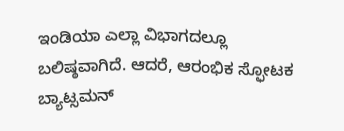ಇಂಡಿಯಾ ಎಲ್ಲಾ ವಿಭಾಗದಲ್ಲೂ ಬಲಿಷ್ಠವಾಗಿದೆ. ಆದರೆ, ಆರಂಭಿಕ ಸ್ಫೋಟಕ ಬ್ಯಾಟ್ಸಮನ್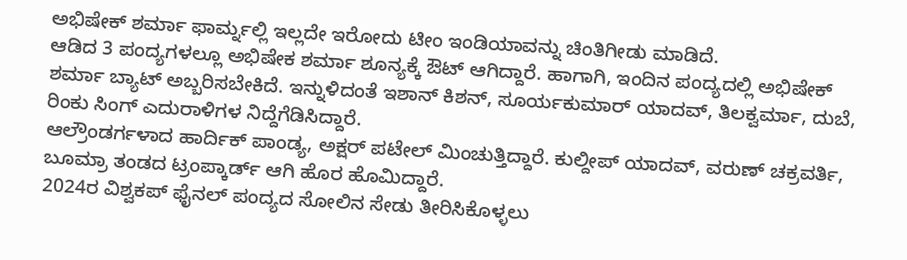ಅಭಿಷೇಕ್ ಶರ್ಮಾ ಫಾರ್ಮ್ನಲ್ಲಿ ಇಲ್ಲದೇ ಇರೋದು ಟೀಂ ಇಂಡಿಯಾವನ್ನು ಚಿಂತಿಗೀಡು ಮಾಡಿದೆ.
ಆಡಿದ 3 ಪಂದ್ಯಗಳಲ್ಲೂ ಅಭಿಷೇಕ ಶರ್ಮಾ ಶೂನ್ಯಕ್ಕೆ ಔಟ್ ಆಗಿದ್ದಾರೆ. ಹಾಗಾಗಿ, ಇಂದಿನ ಪಂದ್ಯದಲ್ಲಿ ಅಭಿಷೇಕ್ ಶರ್ಮಾ ಬ್ಯಾಟ್ ಅಬ್ಬರಿಸಬೇಕಿದೆ. ಇನ್ನುಳಿದಂತೆ ಇಶಾನ್ ಕಿಶನ್, ಸೂರ್ಯಕುಮಾರ್ ಯಾದವ್, ತಿಲಕ್ವರ್ಮಾ, ದುಬೆ, ರಿಂಕು ಸಿಂಗ್ ಎದುರಾಳಿಗಳ ನಿದ್ದೆಗೆಡಿಸಿದ್ದಾರೆ.
ಆಲ್ರೌಂಡರ್ಗಳಾದ ಹಾರ್ದಿಕ್ ಪಾಂಡ್ಯ, ಅಕ್ಷರ್ ಪಟೇಲ್ ಮಿಂಚುತ್ತಿದ್ದಾರೆ. ಕುಲ್ದೀಪ್ ಯಾದವ್, ವರುಣ್ ಚಕ್ರವರ್ತಿ, ಬೂಮ್ರಾ ತಂಡದ ಟ್ರಂಪ್ಕಾರ್ಡ್ ಆಗಿ ಹೊರ ಹೊಮಿದ್ದಾರೆ.
2024ರ ವಿಶ್ವಕಪ್ ಫೈನಲ್ ಪಂದ್ಯದ ಸೋಲಿನ ಸೇಡು ತೀರಿಸಿಕೊಳ್ಳಲು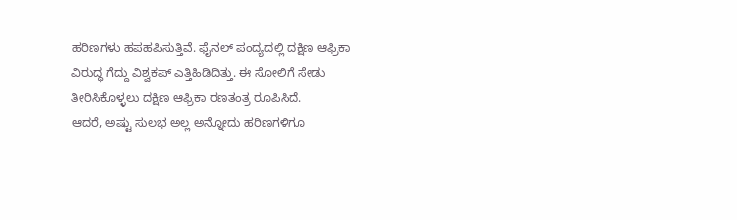ಹರಿಣಗಳು ಹಪಹಪಿಸುತ್ತಿವೆ. ಫೈನಲ್ ಪಂದ್ಯದಲ್ಲಿ ದಕ್ಷಿಣ ಆಫ್ರಿಕಾ ವಿರುದ್ಧ ಗೆದ್ದು ವಿಶ್ವಕಪ್ ಎತ್ತಿಹಿಡಿದಿತ್ತು. ಈ ಸೋಲಿಗೆ ಸೇಡು ತೀರಿಸಿಕೊಳ್ಳಲು ದಕ್ಷಿಣ ಆಫ್ರಿಕಾ ರಣತಂತ್ರ ರೂಪಿಸಿದೆ.
ಆದರೆ, ಅಷ್ಟು ಸುಲಭ ಅಲ್ಲ ಅನ್ನೋದು ಹರಿಣಗಳಿಗೂ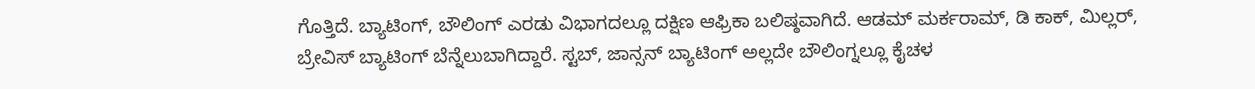ಗೊತ್ತಿದೆ. ಬ್ಯಾಟಿಂಗ್, ಬೌಲಿಂಗ್ ಎರಡು ವಿಭಾಗದಲ್ಲೂ ದಕ್ಷಿಣ ಆಫ್ರಿಕಾ ಬಲಿಷ್ಠವಾಗಿದೆ. ಆಡಮ್ ಮರ್ಕರಾಮ್, ಡಿ ಕಾಕ್, ಮಿಲ್ಲರ್, ಬ್ರೇವಿಸ್ ಬ್ಯಾಟಿಂಗ್ ಬೆನ್ನೆಲುಬಾಗಿದ್ದಾರೆ. ಸ್ಟಬ್, ಜಾನ್ಸನ್ ಬ್ಯಾಟಿಂಗ್ ಅಲ್ಲದೇ ಬೌಲಿಂಗ್ನಲ್ಲೂ ಕೈಚಳ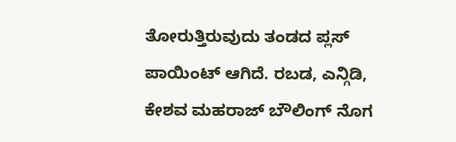ತೋರುತ್ತಿರುವುದು ತಂಡದ ಪ್ಲಸ್ ಪಾಯಿಂಟ್ ಆಗಿದೆ. ರಬಡ, ಎನ್ಗಿಡಿ, ಕೇಶವ ಮಹರಾಜ್ ಬೌಲಿಂಗ್ ನೊಗ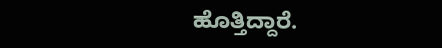ಹೊತ್ತಿದ್ದಾರೆ.